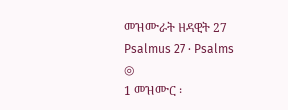መዝሙራት ዘዳዊት 27
Psalmus 27 · Psalms
◎
1 መዝሙር ፡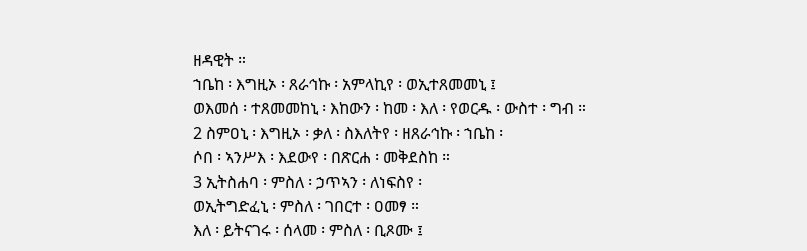ዘዳዊት ።
ኀቤከ ፡ እግዚኦ ፡ ጸራኅኩ ፡ አምላኪየ ፡ ወኢተጸመመኒ ፤
ወእመሰ ፡ ተጸመመከኒ ፡ እከውን ፡ ከመ ፡ እለ ፡ የወርዱ ፡ ውስተ ፡ ግብ ።
2 ስምዐኒ ፡ እግዚኦ ፡ ቃለ ፡ ስእለትየ ፡ ዘጸራኅኩ ፡ ኀቤከ ፡
ሶበ ፡ ኣንሥእ ፡ እደውየ ፡ በጽርሐ ፡ መቅደስከ ።
3 ኢትስሐባ ፡ ምስለ ፡ ኃጥኣን ፡ ለነፍስየ ፡
ወኢትግድፈኒ ፡ ምስለ ፡ ገበርተ ፡ ዐመፃ ።
እለ ፡ ይትናገሩ ፡ ሰላመ ፡ ምስለ ፡ ቢጾሙ ፤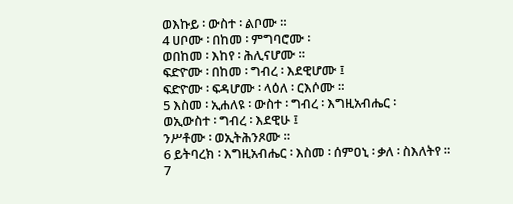ወእኩይ ፡ ውስተ ፡ ልቦሙ ።
4 ሀቦሙ ፡ በከመ ፡ ምግባሮሙ ፡
ወበከመ ፡ እከየ ፡ ሕሊናሆሙ ።
ፍድዮሙ ፡ በከመ ፡ ግብረ ፡ እደዊሆሙ ፤
ፍድዮሙ ፡ ፍዳሆሙ ፡ ላዕለ ፡ ርእሶሙ ።
5 እስመ ፡ ኢሐለዩ ፡ ውስተ ፡ ግብረ ፡ እግዚአብሔር ፡
ወኢውስተ ፡ ግብረ ፡ እደዊሁ ፤
ንሥቶሙ ፡ ወኢትሕንጾሙ ።
6 ይትባረክ ፡ እግዚአብሔር ፡ እስመ ፡ ሰምዐኒ ፡ ቃለ ፡ ስእለትየ ።
7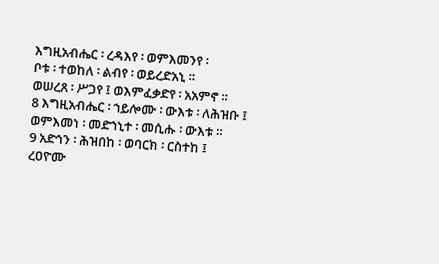እግዚአብሔር ፡ ረዳእየ ፡ ወምእመንየ ፡
ቦቱ ፡ ተወከለ ፡ ልብየ ፡ ወይረድአኒ ።
ወሠረጸ ፡ ሥጋየ ፤ ወእምፈቃድየ ፡ አአምኖ ።
8 እግዚአብሔር ፡ ኀይሎሙ ፡ ውእቱ ፡ ለሕዝቡ ፤
ወምእመነ ፡ መድኀኒተ ፡ መሲሑ ፡ ውእቱ ።
9 አድኅን ፡ ሕዝበከ ፡ ወባርክ ፡ ርስተከ ፤
ረዐዮሙ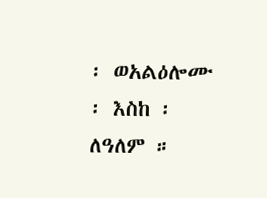፡ ወአልዕሎሙ ፡ እስከ ፡ ለዓለም ።